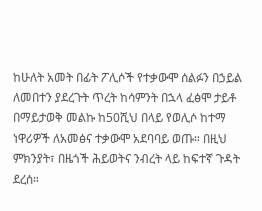ከሁለት አመት በፊት ፖሊሶች የተቃውሞ ሰልፉን በኃይል ለመበተን ያደረጉት ጥረት ከሳምንት በኋላ ፈፅሞ ታይቶ በማይታወቅ መልኩ ከ50ሺህ በላይ የወሊሶ ከተማ ነዋሪዎች ለአመፅና ተቃውሞ አደባባይ ወጡ። በዚህ ምክንያት፣ በዜጎች ሕይወትና ንብረት ላይ ከፍተኛ ጉዳት ደረሰ።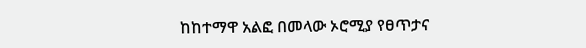ከከተማዋ አልፎ በመላው ኦሮሚያ የፀጥታና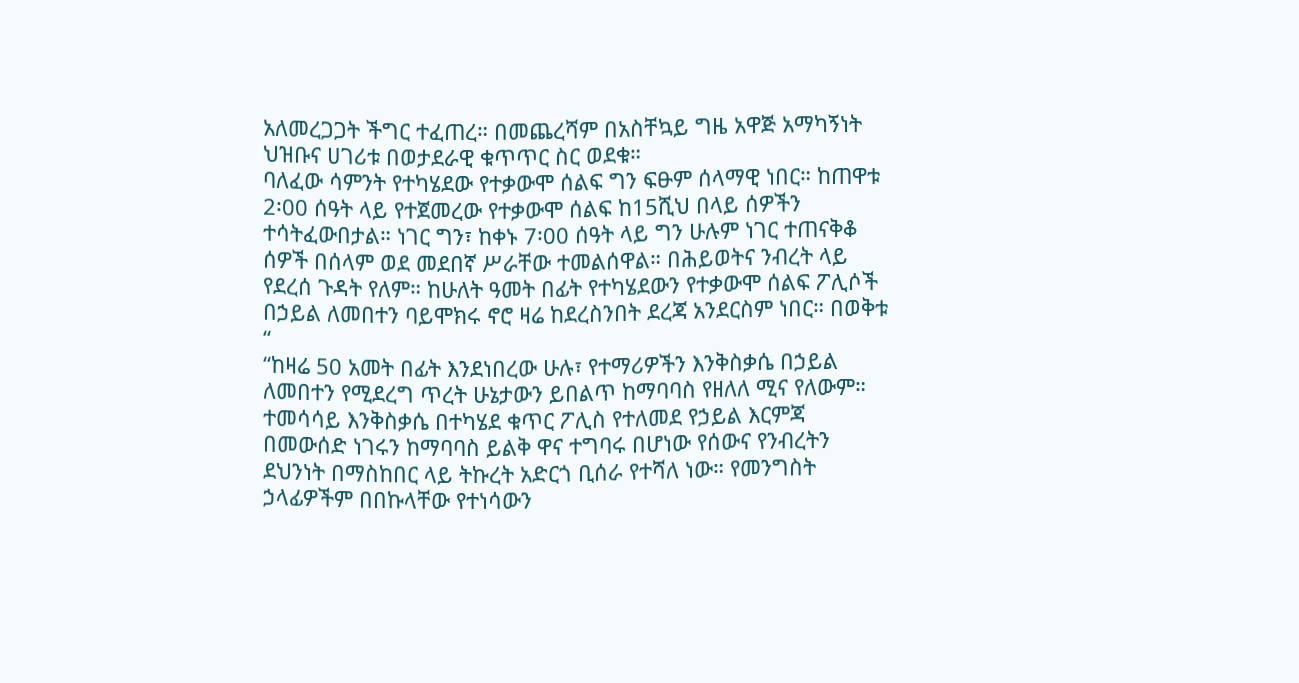አለመረጋጋት ችግር ተፈጠረ። በመጨረሻም በአስቸኳይ ግዜ አዋጅ አማካኝነት ህዝቡና ሀገሪቱ በወታደራዊ ቁጥጥር ስር ወደቁ።
ባለፈው ሳምንት የተካሄደው የተቃውሞ ሰልፍ ግን ፍፁም ሰላማዊ ነበር። ከጠዋቱ 2፡00 ሰዓት ላይ የተጀመረው የተቃውሞ ሰልፍ ከ15ሺህ በላይ ሰዎችን ተሳትፈውበታል። ነገር ግን፣ ከቀኑ 7፡00 ሰዓት ላይ ግን ሁሉም ነገር ተጠናቅቆ ሰዎች በሰላም ወደ መደበኛ ሥራቸው ተመልሰዋል። በሕይወትና ንብረት ላይ የደረሰ ጉዳት የለም። ከሁለት ዓመት በፊት የተካሄደውን የተቃውሞ ሰልፍ ፖሊሶች በኃይል ለመበተን ባይሞክሩ ኖሮ ዛሬ ከደረስንበት ደረጃ አንደርስም ነበር። በወቅቱ “
“ከዛሬ 50 አመት በፊት እንደነበረው ሁሉ፣ የተማሪዎችን እንቅስቃሴ በኃይል ለመበተን የሚደረግ ጥረት ሁኔታውን ይበልጥ ከማባባስ የዘለለ ሚና የለውም። ተመሳሳይ እንቅስቃሴ በተካሄደ ቁጥር ፖሊስ የተለመደ የኃይል እርምጃ በመውሰድ ነገሩን ከማባባስ ይልቅ ዋና ተግባሩ በሆነው የሰውና የንብረትን ደህንነት በማስከበር ላይ ትኩረት አድርጎ ቢሰራ የተሻለ ነው። የመንግስት ኃላፊዎችም በበኩላቸው የተነሳውን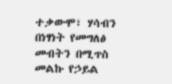ተቃውሞ፣ ሃሳብን በነፃነት የመግለፅ መብትን በሚጥስ መልኩ የኃይል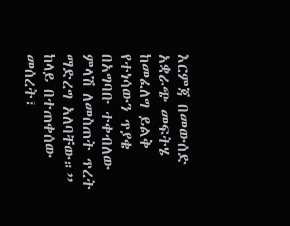እርምጃ በመውሰድ አቋራጭ መፍትሄ ከመፈለግ ይልቅ የተነሳውን ጥያቄ በአግባቡ ተቀብለው ምላሽ ለመስጠት ጥረት ማድረግ አለባቸው።”
ከላይ በተጠቀሰው መሰረት፣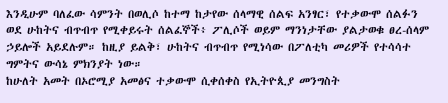እንዲሁም ባለፈው ሳምንት በወሊሶ ከተማ ከታየው ሰላማዊ ሰልፍ አንፃር፣ የተቃውሞ ሰልፉን ወደ ሁከትና ብጥብጥ የሚቀይሩት ሰልፈኞች፥ ፖሊሶች ወይም ማንነታቸው ያልታወቁ ፀረ-ሰላም ኃይሎች አይደሉም። ከዚያ ይልቅ፣ ሁከትና ብጥብጥ የሚነሳው በፖለቲካ መሪዎች የተሳሳተ ግምትና ውሳኔ ምክንያት ነው።
ከሁለት አመት በኦሮሚያ አመፅና ተቃውሞ ሲቀሰቀስ የኢትዮጲያ መንግስት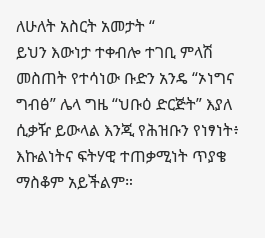ለሁለት አስርት አመታት “
ይህን እውነታ ተቀብሎ ተገቢ ምላሽ መስጠት የተሳነው ቡድን አንዴ “ኦነግና ግብፅ” ሌላ ግዜ “ህቡዕ ድርጅት” እያለ ሲቃዥ ይውላል እንጂ የሕዝቡን የነፃነት፥ እኩልነትና ፍትሃዊ ተጠቃሚነት ጥያቄ ማስቆም አይችልም።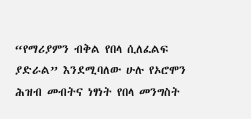“የማሪያምን ብቅል የበላ ሲለፈልፍ ያድራል” እንደሚባለው ሁሉ የኦሮሞን ሕዝብ መብትና ነፃነት የበላ መንግስት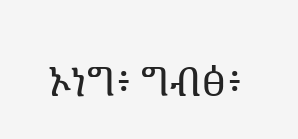ኦነግ፥ ግብፅ፥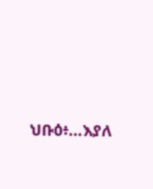ህቡዕ፥…እያለ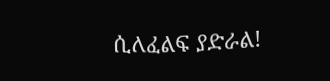ሲለፈልፍ ያድራል!